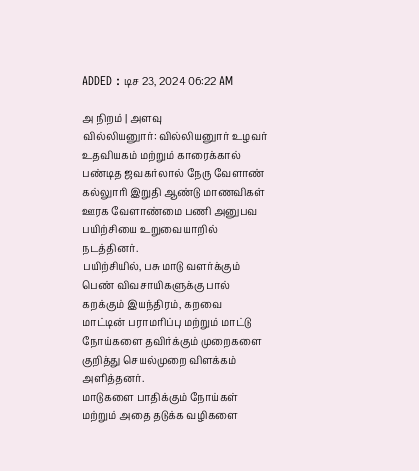ADDED : டிச 23, 2024 06:22 AM

அ நிறம் | அளவு
வில்லியனுார்: வில்லியனுார் உழவர் உதவியகம் மற்றும் காரைக்கால் பண்டித ஜவகர்லால் நேரு வேளாண் கல்லுாரி இறுதி ஆண்டு மாணவிகள் ஊரக வேளாண்மை பணி அனுபவ பயிற்சியை உறுவையாறில் நடத்தினர்.
பயிற்சியில், பசு மாடு வளர்க்கும் பெண் விவசாயிகளுக்கு பால் கறக்கும் இயந்திரம், கறவை மாட்டின் பராமரிப்பு மற்றும் மாட்டு நோய்களை தவிர்க்கும் முறைகளை குறித்து செயல்முறை விளக்கம் அளித்தனர்.
மாடுகளை பாதிக்கும் நோய்கள் மற்றும் அதை தடுக்க வழிகளை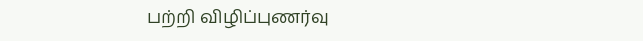பற்றி விழிப்புணர்வு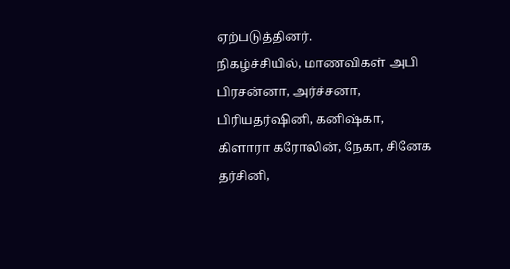ஏற்படுத்தினர்.
நிகழ்ச்சியில், மாணவிகள் அபி பிரசன்னா, அர்ச்சனா, பிரியதர்ஷினி, கனிஷ்கா, கிளாரா கரோலின், நேகா, சினேக தர்சினி,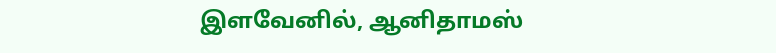இளவேனில், ஆனிதாமஸ்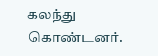கலந்து கொண்டனர்.